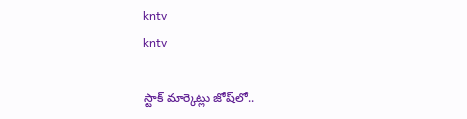kntv
kntv

స్టాక్ మార్కెట్లు జోష్‌లో..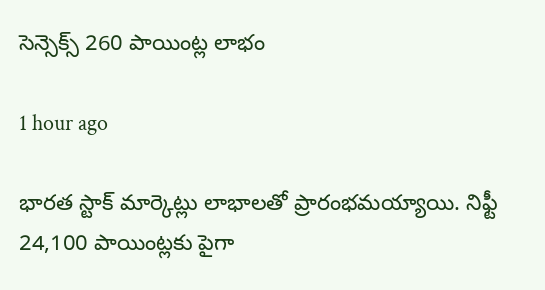సెన్సెక్స్ 260 పాయింట్ల లాభం

1 hour ago

భారత స్టాక్ మార్కెట్లు లాభాలతో ప్రారంభమయ్యాయి. నిఫ్టీ 24,100 పాయింట్లకు పైగా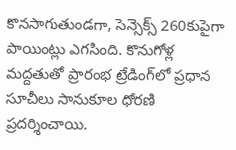కొనసాగుతుండగా, సెన్సెక్స్ 260కుపైగా పాయింట్లు ఎగసింది. కొనుగోళ్ల మద్దతుతో ప్రారంభ ట్రేడింగ్‌లో ప్రధాన సూచీలు సానుకూల ధోరణి ప్రదర్శించాయి.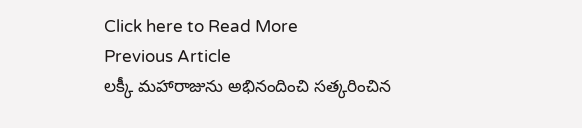Click here to Read More
Previous Article
లక్కీ మహారాజును అభినందించి సత్కరించిన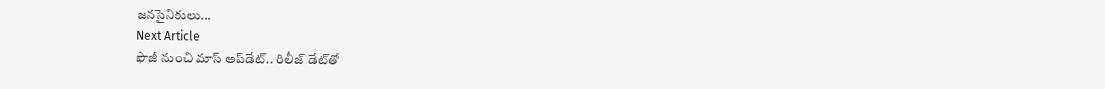జనసైనికులు...
Next Article
ఫౌజీ నుంచి మాస్ అప్‌డేట్.. రిలీజ్ డేట్‌తో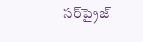సర్‌ప్రైజ్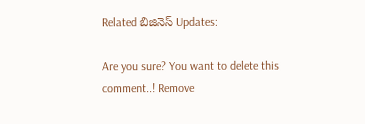Related బిజినెస్ Updates:

Are you sure? You want to delete this comment..! Remove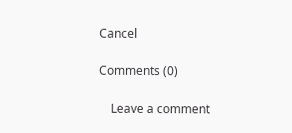Cancel

Comments (0)

    Leave a comment